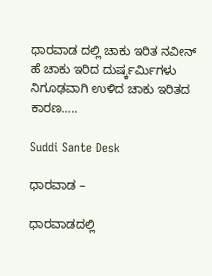ಧಾರವಾಡ ದಲ್ಲಿ ಚಾಕು ಇರಿತ ನವೀನ್ ಹೆ ಚಾಕು ಇರಿದ ದುರ್ಷ್ಕರ್ಮಿಗಳು ನಿಗೂಢವಾಗಿ ಉಳಿದ ಚಾಕು ಇರಿತದ ಕಾರಣ…..

Suddi Sante Desk

ಧಾರವಾಡ –

ಧಾರವಾಡದಲ್ಲಿ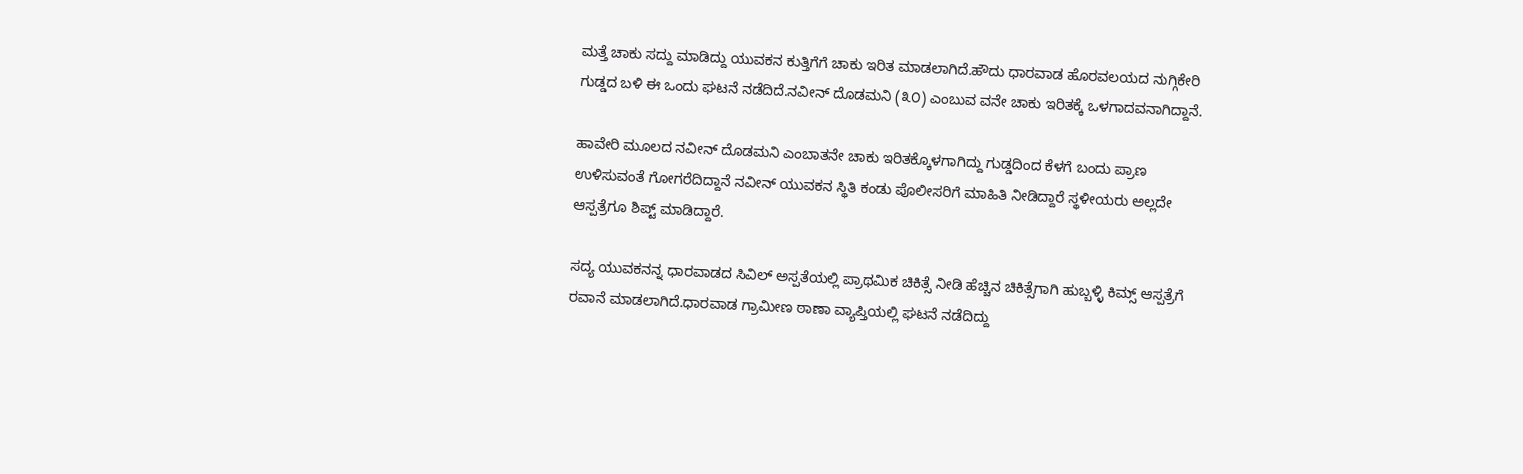ಮತ್ತೆ ಚಾಕು ಸದ್ದು‌ ಮಾಡಿದ್ದು ಯುವಕನ ಕುತ್ತಿಗೆಗೆ ಚಾಕು ಇರಿತ ಮಾಡಲಾಗಿದೆ.ಹೌದು ಧಾರವಾಡ ಹೊರವಲಯದ ನುಗ್ಗಿಕೇರಿ ಗುಡ್ಡದ ಬಳಿ ಈ ಒಂದು ಘಟನೆ ನಡೆದಿದೆ.ನವೀನ್ ದೊಡಮನಿ (೩೦) ಎಂಬುವ ವನೇ ಚಾಕು ಇರಿತಕ್ಕೆ ಒಳಗಾದವನಾಗಿದ್ದಾನೆ.

ಹಾವೇರಿ‌ ಮೂಲದ ನವೀನ್ ದೊಡಮನಿ ಎಂಬಾತನೇ ಚಾಕು ಇರಿತಕ್ಕೊಳಗಾಗಿದ್ದು ಗುಡ್ಡದಿಂದ ಕೆಳಗೆ ಬಂದು ಪ್ರಾಣ ಉಳಿಸುವಂತೆ ಗೋಗರೆದಿದ್ದಾನೆ ನವೀನ್ ಯುವಕನ ಸ್ಥಿತಿ ಕಂಡು ಪೊಲೀಸರಿಗೆ ಮಾಹಿತಿ ನೀಡಿದ್ದಾರೆ ಸ್ಥಳೀಯರು ಅಲ್ಲದೇ ಆಸ್ಪತ್ರೆಗೂ ಶಿಪ್ಟ್ ಮಾಡಿದ್ದಾರೆ.

ಸದ್ಯ ಯುವಕನನ್ನ ಧಾರವಾಡದ ಸಿವಿಲ್ ಅಸ್ಪತೆಯಲ್ಲಿ ಪ್ರಾಥಮಿಕ ಚಿಕಿತ್ಸೆ ನೀಡಿ ಹೆಚ್ಚಿನ ಚಿಕಿತ್ಸೆಗಾಗಿ ಹುಬ್ಬಳ್ಳಿ ಕಿಮ್ಸ್ ಆಸ್ಪತ್ರೆಗೆ ರವಾನೆ ಮಾಡಲಾಗಿದೆ.ಧಾರವಾಡ ಗ್ರಾಮೀಣ ಠಾಣಾ ವ್ಯಾಪ್ತಿಯಲ್ಲಿ ಘಟನೆ ನಡೆದಿದ್ದು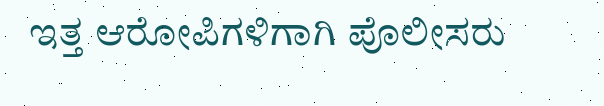ಇತ್ತ ಆರೋಪಿಗಳಿಗಾಗಿ ಪೊಲೀಸರು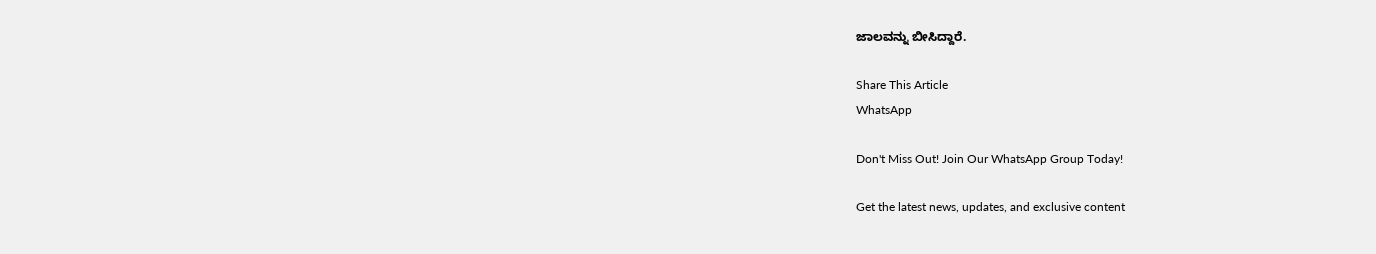ಜಾಲವನ್ನು ಬೀಸಿದ್ದಾರೆ.

Share This Article
WhatsApp

Don't Miss Out! Join Our WhatsApp Group Today!

Get the latest news, updates, and exclusive content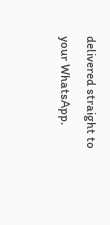delivered straight to your WhatsApp.